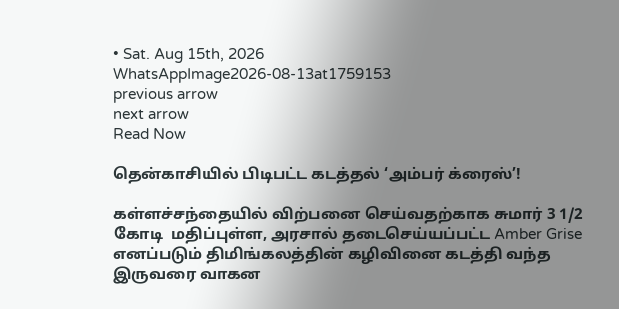• Sat. Aug 15th, 2026
WhatsAppImage2026-08-13at1759153
previous arrow
next arrow
Read Now

தென்காசியில் பிடிபட்ட கடத்தல் ‘அம்பர் க்ரைஸ்’!

கள்ளச்சந்தையில் விற்பனை செய்வதற்காக சுமார் 3 1/2  கோடி  மதிப்புள்ள, அரசால் தடைசெய்யப்பட்ட Amber Grise எனப்படும் திமிங்கலத்தின் கழிவினை கடத்தி வந்த இருவரை வாகன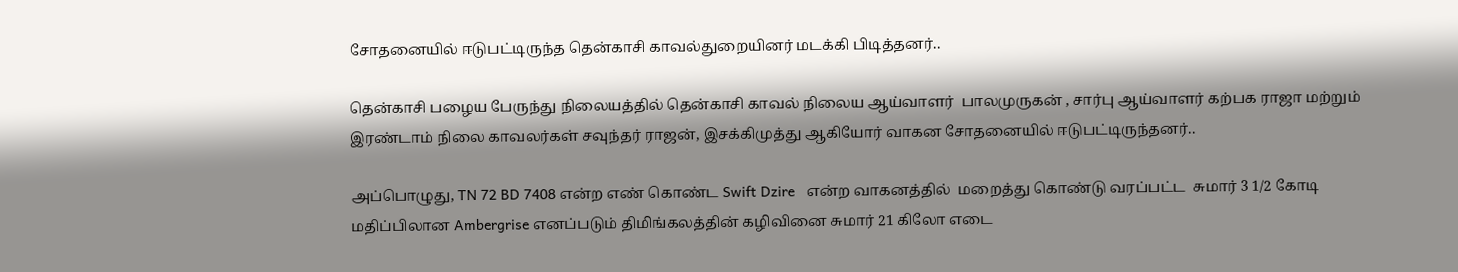சோதனையில் ஈடுபட்டிருந்த தென்காசி காவல்துறையினர் மடக்கி பிடித்தனர்..

தென்காசி பழைய பேருந்து நிலையத்தில் தென்காசி காவல் நிலைய ஆய்வாளர்  பாலமுருகன் , சார்பு ஆய்வாளர் கற்பக ராஜா மற்றும்  இரண்டாம் நிலை காவலர்கள் சவுந்தர் ராஜன், இசக்கிமுத்து ஆகியோர் வாகன சோதனையில் ஈடுபட்டிருந்தனர்..

அப்பொழுது, TN 72 BD 7408 என்ற எண் கொண்ட Swift Dzire   என்ற வாகனத்தில்  மறைத்து கொண்டு வரப்பட்ட  சுமார் 3 1/2 கோடி மதிப்பிலான Ambergrise எனப்படும் திமிங்கலத்தின் கழிவினை சுமார் 21 கிலோ எடை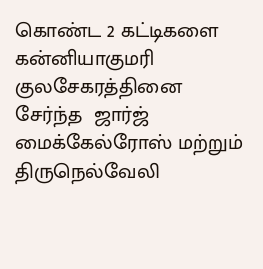கொண்ட 2 கட்டிகளை  கன்னியாகுமரி  குலசேகரத்தினை    சேர்ந்த  ஜார்ஜ் மைக்கேல்ரோஸ் மற்றும் திருநெல்வேலி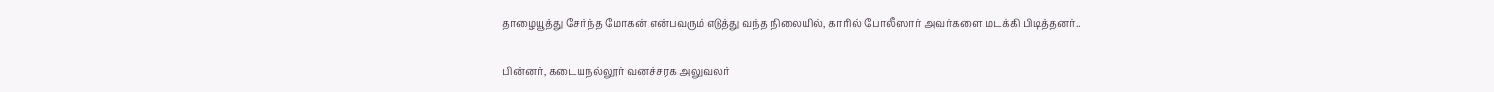தாழையூத்து சேர்ந்த மோகன் என்பவரும் எடுத்து வந்த நிலையில், காரில் போலீஸார் அவர்களை மடக்கி பிடித்தனர்..

பின்னர், கடையநல்லூர் வனச்சரக அலுவலர்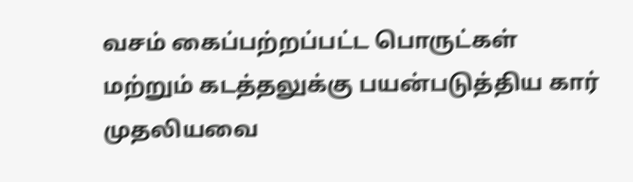வசம் கைப்பற்றப்பட்ட பொருட்கள் மற்றும் கடத்தலுக்கு பயன்படுத்திய கார் முதலியவை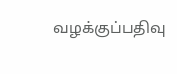வழக்குப்பதிவு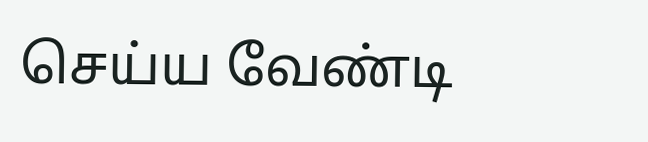செய்ய வேண்டி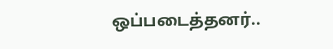ஒப்படைத்தனர்..